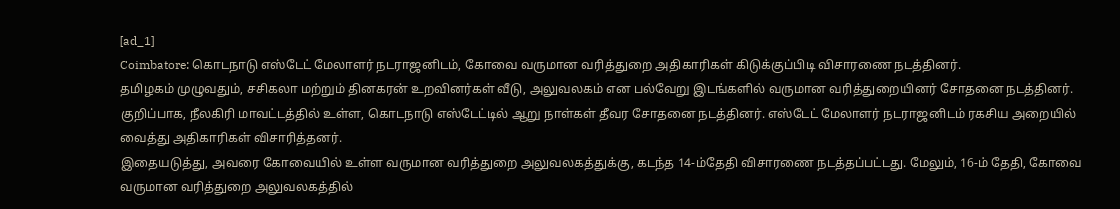[ad_1]
Coimbatore: கொடநாடு எஸ்டேட் மேலாளர் நடராஜனிடம், கோவை வருமான வரித்துறை அதிகாரிகள் கிடுக்குப்பிடி விசாரணை நடத்தினர்.
தமிழகம் முழுவதும், சசிகலா மற்றும் தினகரன் உறவினர்கள் வீடு, அலுவலகம் என பல்வேறு இடங்களில் வருமான வரித்துறையினர் சோதனை நடத்தினர். குறிப்பாக, நீலகிரி மாவட்டத்தில் உள்ள, கொடநாடு எஸ்டேட்டில் ஆறு நாள்கள் தீவர சோதனை நடத்தினர். எஸ்டேட் மேலாளர் நடராஜனிடம் ரகசிய அறையில் வைத்து அதிகாரிகள் விசாரித்தனர்.
இதையடுத்து, அவரை கோவையில் உள்ள வருமான வரித்துறை அலுவலகத்துக்கு, கடந்த 14-ம்தேதி விசாரணை நடத்தப்பட்டது. மேலும், 16-ம் தேதி, கோவை வருமான வரித்துறை அலுவலகத்தில்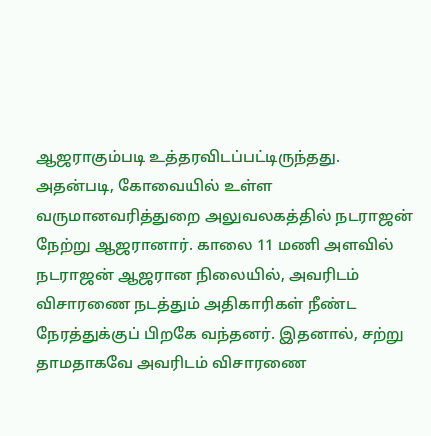ஆஜராகும்படி உத்தரவிடப்பட்டிருந்தது.
அதன்படி, கோவையில் உள்ள வருமானவரித்துறை அலுவலகத்தில் நடராஜன் நேற்று ஆஜரானார். காலை 11 மணி அளவில் நடராஜன் ஆஜரான நிலையில், அவரிடம் விசாரணை நடத்தும் அதிகாரிகள் நீண்ட நேரத்துக்குப் பிறகே வந்தனர். இதனால், சற்று தாமதாகவே அவரிடம் விசாரணை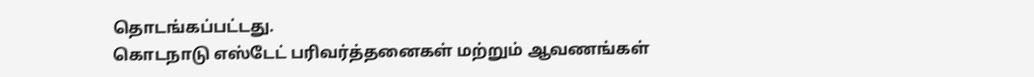தொடங்கப்பட்டது.
கொடநாடு எஸ்டேட் பரிவர்த்தனைகள் மற்றும் ஆவணங்கள்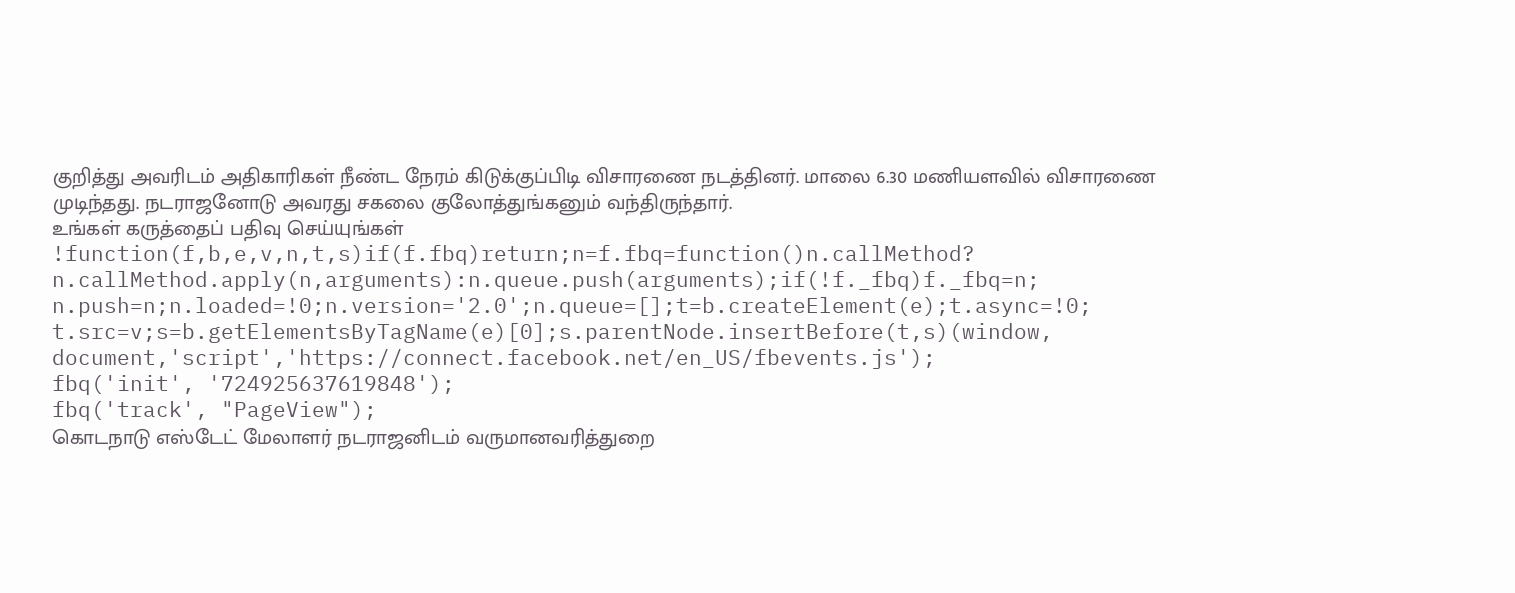குறித்து அவரிடம் அதிகாரிகள் நீண்ட நேரம் கிடுக்குப்பிடி விசாரணை நடத்தினர். மாலை 6.30 மணியளவில் விசாரணை முடிந்தது. நடராஜனோடு அவரது சகலை குலோத்துங்கனும் வந்திருந்தார்.
உங்கள் கருத்தைப் பதிவு செய்யுங்கள்
!function(f,b,e,v,n,t,s)if(f.fbq)return;n=f.fbq=function()n.callMethod?
n.callMethod.apply(n,arguments):n.queue.push(arguments);if(!f._fbq)f._fbq=n;
n.push=n;n.loaded=!0;n.version='2.0';n.queue=[];t=b.createElement(e);t.async=!0;
t.src=v;s=b.getElementsByTagName(e)[0];s.parentNode.insertBefore(t,s)(window,
document,'script','https://connect.facebook.net/en_US/fbevents.js');
fbq('init', '724925637619848');
fbq('track', "PageView");
கொடநாடு எஸ்டேட் மேலாளர் நடராஜனிடம் வருமானவரித்துறை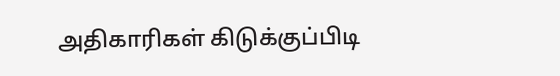அதிகாரிகள் கிடுக்குப்பிடி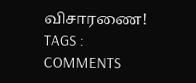விசாரணை!
TAGS :
COMMENTS